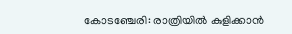കോടഞ്ചേരി: രാത്രിയിൽ കുളിക്കാൻ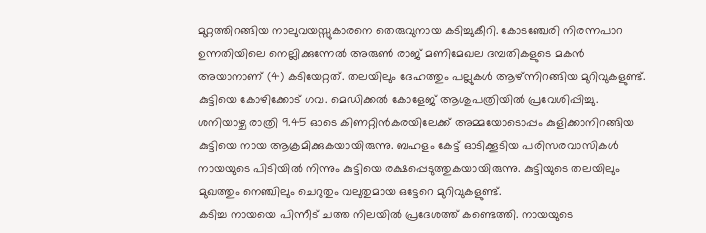മുറ്റത്തിറങ്ങിയ നാലുവയസ്സുകാരനെ തെരുവുനായ കടിച്ചുകീറി. കോടഞ്ചേരി നിരന്നപാറ ഉന്നതിയിലെ നെല്ലിക്കുന്നേൽ അരുൺ രാജ് മണിമേഖല ദമ്പതികളുടെ മകൻ അയാനാണ് (4) കടിയേറ്റത്. തലയിലും ദേഹത്തും പല്ലുകൾ ആഴ്ന്നിറങ്ങിയ മുറിവുകളുണ്ട്. കുട്ടിയെ കോഴിക്കോട് ഗവ. മെഡിക്കൽ കോളേജ് ആശുപത്രിയിൽ പ്രവേശിപ്പിച്ചു.
ശനിയാഴ്ച രാത്രി 9.45 ഓടെ കിണറ്റിൻകരയിലേക്ക് അമ്മയോടൊപ്പം കുളിക്കാനിറങ്ങിയ കുട്ടിയെ നായ ആക്രമിക്കുകയായിരുന്നു. ബഹളം കേട്ട് ഓടിക്കൂടിയ പരിസരവാസികൾ നായയുടെ പിടിയിൽ നിന്നും കുട്ടിയെ രക്ഷപ്പെടുത്തുകയായിരുന്നു. കുട്ടിയുടെ തലയിലും മുഖത്തും നെഞ്ചിലും ചെറുതും വലുതുമായ ഒട്ടേറെ മുറിവുകളുണ്ട്.
കടിച്ച നായയെ പിന്നീട് ചത്ത നിലയിൽ പ്രദേശത്ത് കണ്ടെത്തി. നായയുടെ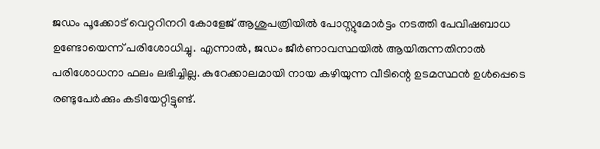ജഡം പൂക്കോട് വെറ്ററിനറി കോളേജ് ആശുപത്രിയിൽ പോസ്റ്റുമോർട്ടം നടത്തി പേവിഷബാധ ഉണ്ടോയെന്ന് പരിശോധിച്ചു. എന്നാൽ, ജഡം ജീർണാവസ്ഥയിൽ ആയിരുന്നതിനാൽ പരിശോധനാ ഫലം ലഭിച്ചില്ല. കുറേക്കാലമായി നായ കഴിയുന്ന വീടിന്റെ ഉടമസ്ഥൻ ഉൾപ്പെടെ രണ്ടുപേർക്കും കടിയേറ്റിട്ടുണ്ട്.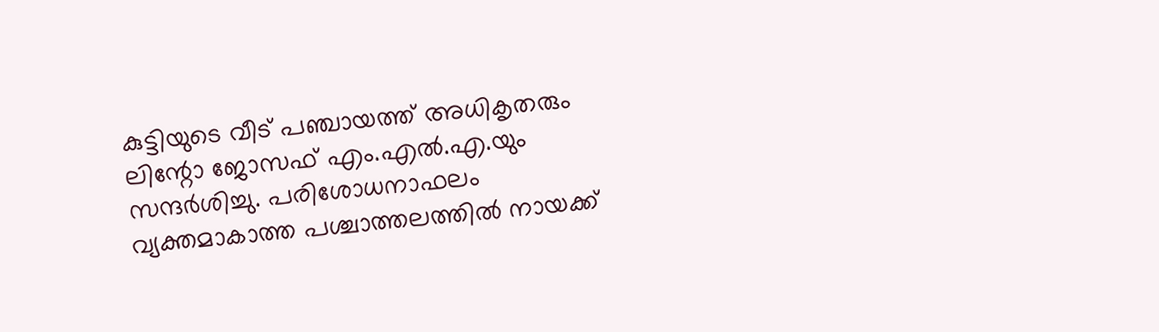കുട്ടിയുടെ വീട് പഞ്ചായത്ത് അധികൃതരും ലിന്റോ ജോസഫ് എം.എൽ.എ.യും സന്ദർശിച്ചു. പരിശോധനാഫലം വ്യക്തമാകാത്ത പശ്ചാത്തലത്തിൽ നായക്ക്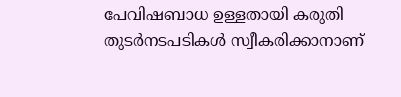പേവിഷബാധ ഉള്ളതായി കരുതി തുടർനടപടികൾ സ്വീകരിക്കാനാണ്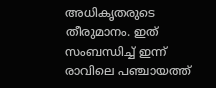അധികൃതരുടെ തീരുമാനം. ഇത് സംബന്ധിച്ച് ഇന്ന് രാവിലെ പഞ്ചായത്ത്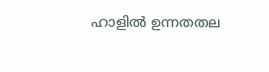ഹാളിൽ ഉന്നതതല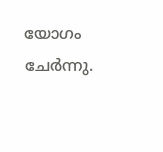യോഗം ചേർന്നു.